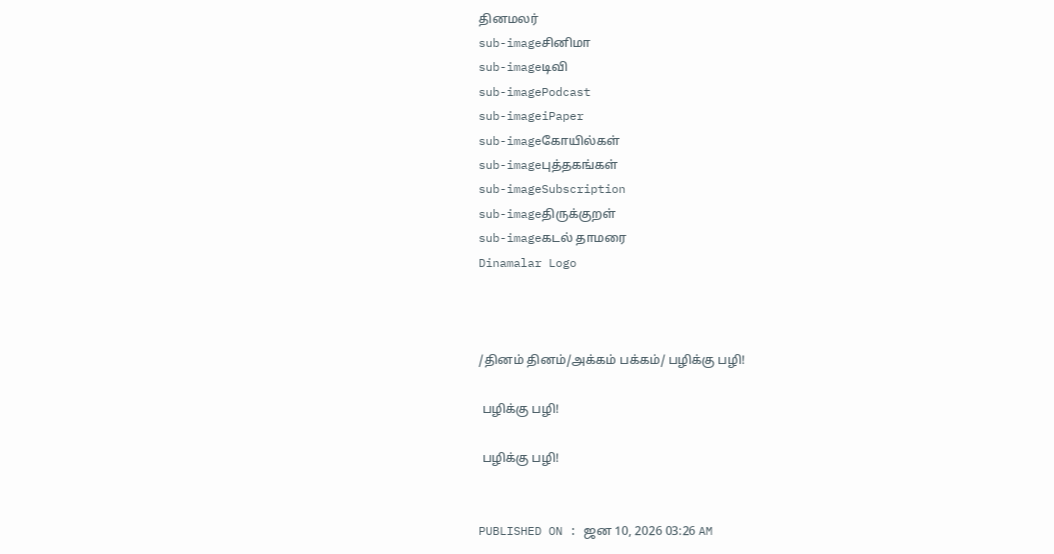தினமலர்
sub-imageசினிமா
sub-imageடிவி
sub-imagePodcast
sub-imageiPaper
sub-imageகோயில்கள்
sub-imageபுத்தகங்கள்
sub-imageSubscription
sub-imageதிருக்குறள்
sub-imageகடல் தாமரை
Dinamalar Logo



/தினம் தினம்/அக்கம் பக்கம்/ பழிக்கு பழி!

 பழிக்கு பழி!

 பழிக்கு பழி!


PUBLISHED ON : ஜன 10, 2026 03:26 AM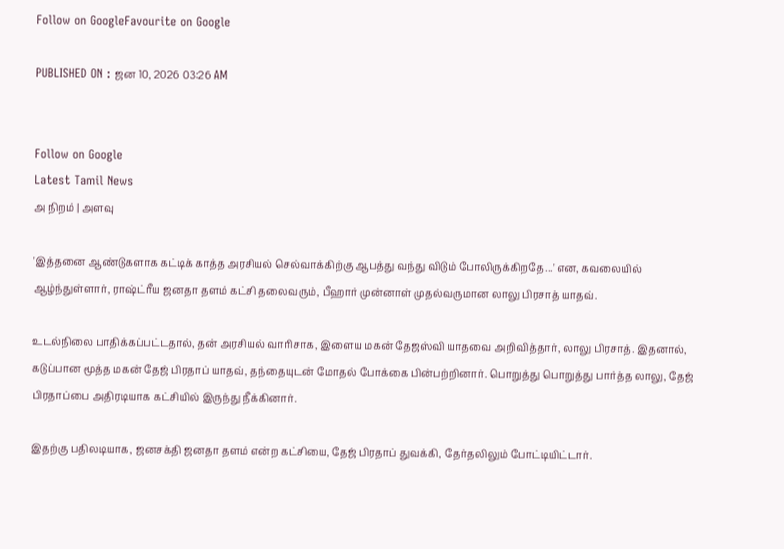Follow on GoogleFavourite on Google

PUBLISHED ON : ஜன 10, 2026 03:26 AM


Follow on Google
Latest Tamil News
அ நிறம் | அளவு

'இத்தனை ஆண்டுகளாக கட்டிக் காத்த அரசியல் செல்வாக்கிற்கு ஆபத்து வந்து விடும் போலிருக்கிறதே...' என, கவலையில் ஆழ்ந்துள்ளார், ராஷ்ட்ரீய ஜனதா தளம் கட்சி தலைவரும், பீஹார் முன்னாள் முதல்வருமான லாலு பிரசாத் யாதவ்.

உடல்நிலை பாதிக்கப்பட்டதால், தன் அரசியல் வாரிசாக, இளைய மகன் தேஜஸ்வி யாதவை அறிவித்தார், லாலு பிரசாத். இதனால், கடுப்பான மூத்த மகன் தேஜ் பிரதாப் யாதவ், தந்தையுடன் மோதல் போக்கை பின்பற்றினார். பொறுத்து பொறுத்து பார்த்த லாலு, தேஜ் பிரதாப்பை அதிரடியாக கட்சியில் இருந்து நீக்கினார்.

இதற்கு பதிலடியாக, ஜனசக்தி ஜனதா தளம் என்ற கட்சியை, தேஜ் பிரதாப் துவக்கி, தேர்தலிலும் போட்டியிட்டார்.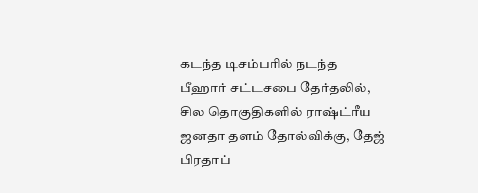கடந்த டிசம்பரில் நடந்த பீஹார் சட்டசபை தேர்தலில், சில தொகுதிகளில் ராஷ்ட்ரீய ஜனதா தளம் தோல்விக்கு, தேஜ் பிரதாப்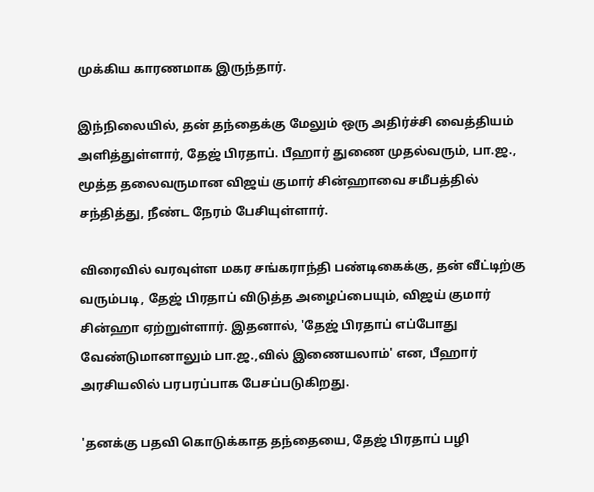முக்கிய காரணமாக இருந்தார்.

இந்நிலையில், தன் தந்தைக்கு மேலும் ஒரு அதிர்ச்சி வைத்தியம் அளித்துள்ளார், தேஜ் பிரதாப். பீஹார் துணை முதல்வரும், பா.ஜ., மூத்த தலைவருமான விஜய் குமார் சின்ஹாவை சமீபத்தில் சந்தித்து, நீண்ட நேரம் பேசியுள்ளார்.

விரைவில் வரவுள்ள மகர சங்கராந்தி பண்டிகைக்கு, தன் வீட்டிற்கு வரும்படி, தேஜ் பிரதாப் விடுத்த அழைப்பையும், விஜய் குமார் சின்ஹா ஏற்றுள்ளார். இதனால், 'தேஜ் பிரதாப் எப்போது வேண்டுமானாலும் பா.ஜ.,வில் இணையலாம்' என, பீஹார் அரசியலில் பரபரப்பாக பேசப்படுகிறது.

'தனக்கு பதவி கொடுக்காத தந்தையை, தேஜ் பிரதாப் பழி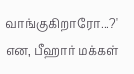வாங்குகிறாரோ...?' என, பீஹார் மக்கள்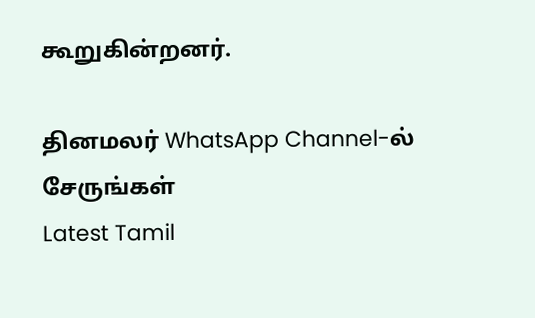கூறுகின்றனர்.

தினமலர் WhatsApp Channel-ல் சேருங்கள்
Latest Tamil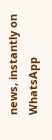news, instantly on WhatsApp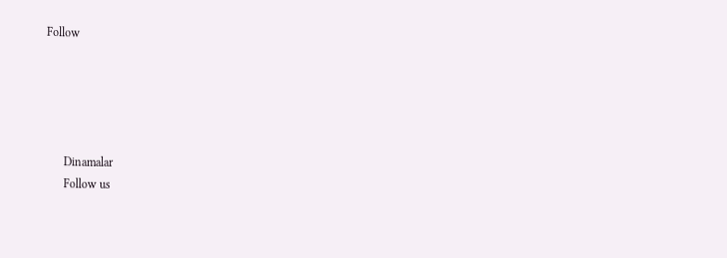Follow





      Dinamalar
      Follow us